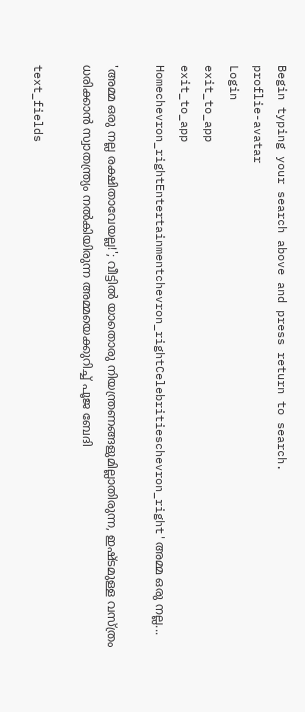Begin typing your search above and press return to search.
proflie-avatar
Login
exit_to_app
exit_to_app
Homechevron_rightEntertainmentchevron_rightCelebritieschevron_right'അമ്മ ഒരു നല്ല...

'അമ്മ ഒരു നല്ല രക്ഷിതാവേയല്ല!'; വീട്ടിൽ യാതൊരു നിയന്ത്രണങ്ങളുമില്ലാതിരുന്ന, ഇഷ്ടമുള്ള വസ്ത്രം ധരിക്കാൻ സ്വാതന്ത്ര്യം നൽകിയിരുന്ന അമ്മയെക്കുറിച്ച് പൂജ ബേദി

text_fields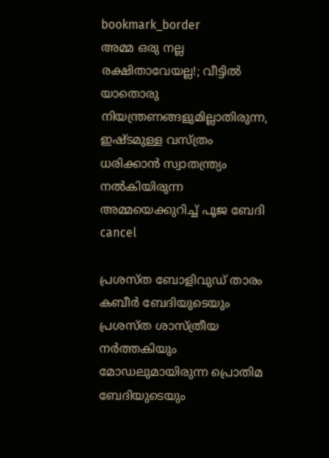bookmark_border
അമ്മ ഒരു നല്ല രക്ഷിതാവേയല്ല!; വീട്ടിൽ യാതൊരു നിയന്ത്രണങ്ങളുമില്ലാതിരുന്ന, ഇഷ്ടമുള്ള വസ്ത്രം ധരിക്കാൻ സ്വാതന്ത്ര്യം നൽകിയിരുന്ന അമ്മയെക്കുറിച്ച് പൂജ ബേദി
cancel

പ്രശസ്ത ബോളിവുഡ് താരം കബീർ ബേദിയുടെയും പ്രശസ്ത ശാസ്ത്രീയ നർത്തകിയും മോഡലുമായിരുന്ന പ്രൊതിമ ബേദിയുടെയും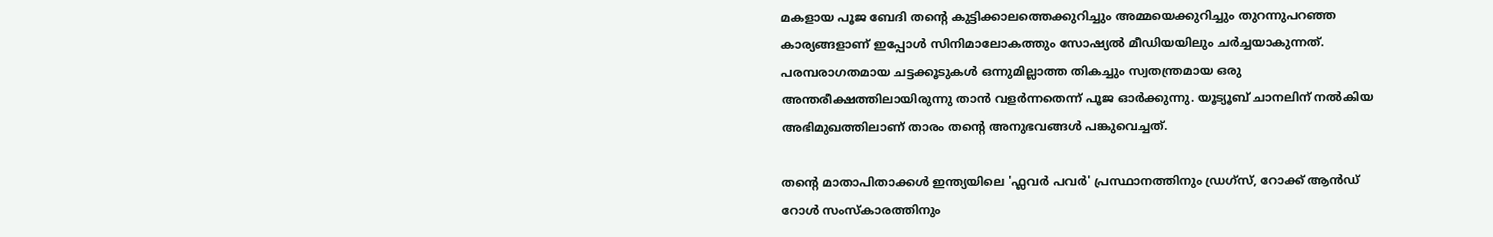മകളായ പൂജ ബേദി തന്റെ കുട്ടിക്കാലത്തെക്കുറിച്ചും അമ്മയെക്കുറിച്ചും തുറന്നുപറഞ്ഞ കാര്യങ്ങളാണ് ഇപ്പോൾ സിനിമാലോകത്തും സോഷ്യൽ മീഡിയയിലും ചർച്ചയാകുന്നത്. പരമ്പരാഗതമായ ചട്ടക്കൂടുകൾ ഒന്നുമില്ലാത്ത തികച്ചും സ്വതന്ത്രമായ ഒരു അന്തരീക്ഷത്തിലായിരുന്നു താൻ വളർന്നതെന്ന് പൂജ ഓർക്കുന്നു. യൂട്യൂബ് ചാനലിന് നൽകിയ അഭിമുഖത്തിലാണ് താരം തന്റെ അനുഭവങ്ങൾ പങ്കുവെച്ചത്.

തന്റെ മാതാപിതാക്കൾ ഇന്ത്യയിലെ 'ഫ്ലവർ പവർ' പ്രസ്ഥാനത്തിനും ഡ്രഗ്സ്, റോക്ക് ആൻഡ് റോൾ സംസ്കാരത്തിനും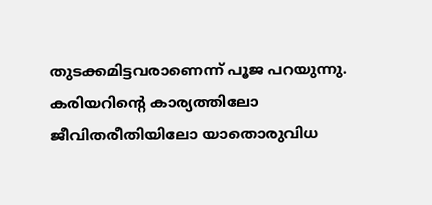തുടക്കമിട്ടവരാണെന്ന് പൂജ പറയുന്നു. കരിയറിന്റെ കാര്യത്തിലോ ജീവിതരീതിയിലോ യാതൊരുവിധ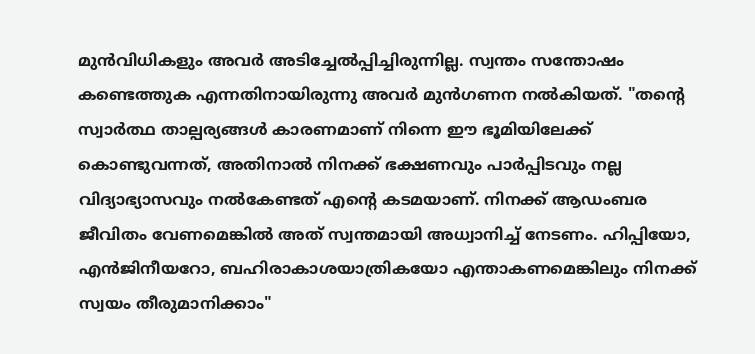മുൻവിധികളും അവർ അടിച്ചേൽപ്പിച്ചിരുന്നില്ല. സ്വന്തം സന്തോഷം കണ്ടെത്തുക എന്നതിനായിരുന്നു അവർ മുൻഗണന നൽകിയത്. "തന്റെ സ്വാർത്ഥ താല്പര്യങ്ങൾ കാരണമാണ് നിന്നെ ഈ ഭൂമിയിലേക്ക് കൊണ്ടുവന്നത്, അതിനാൽ നിനക്ക് ഭക്ഷണവും പാർപ്പിടവും നല്ല വിദ്യാഭ്യാസവും നൽകേണ്ടത് എന്റെ കടമയാണ്. നിനക്ക് ആഡംബര ജീവിതം വേണമെങ്കിൽ അത് സ്വന്തമായി അധ്വാനിച്ച് നേടണം. ഹിപ്പിയോ, എൻജിനീയറോ, ബഹിരാകാശയാത്രികയോ എന്താകണമെങ്കിലും നിനക്ക് സ്വയം തീരുമാനിക്കാം"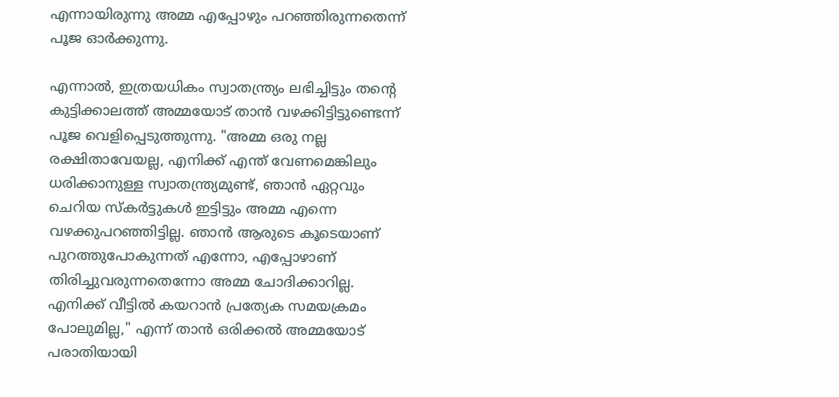എന്നായിരുന്നു അമ്മ എപ്പോഴും പറഞ്ഞിരുന്നതെന്ന് പൂജ ഓർക്കുന്നു.

എന്നാൽ, ഇത്രയധികം സ്വാതന്ത്ര്യം ലഭിച്ചിട്ടും തന്റെ കുട്ടിക്കാലത്ത് അമ്മയോട് താൻ വഴക്കിട്ടിട്ടുണ്ടെന്ന് പൂജ വെളിപ്പെടുത്തുന്നു. "അമ്മ ഒരു നല്ല രക്ഷിതാവേയല്ല, എനിക്ക് എന്ത് വേണമെങ്കിലും ധരിക്കാനുള്ള സ്വാതന്ത്ര്യമുണ്ട്, ഞാൻ ഏറ്റവും ചെറിയ സ്കർട്ടുകൾ ഇട്ടിട്ടും അമ്മ എന്നെ വഴക്കുപറഞ്ഞിട്ടില്ല. ഞാൻ ആരുടെ കൂടെയാണ് പുറത്തുപോകുന്നത് എന്നോ, എപ്പോഴാണ് തിരിച്ചുവരുന്നതെന്നോ അമ്മ ചോദിക്കാറില്ല. എനിക്ക് വീട്ടിൽ കയറാൻ പ്രത്യേക സമയക്രമം പോലുമില്ല," എന്ന് താൻ ഒരിക്കൽ അമ്മയോട് പരാതിയായി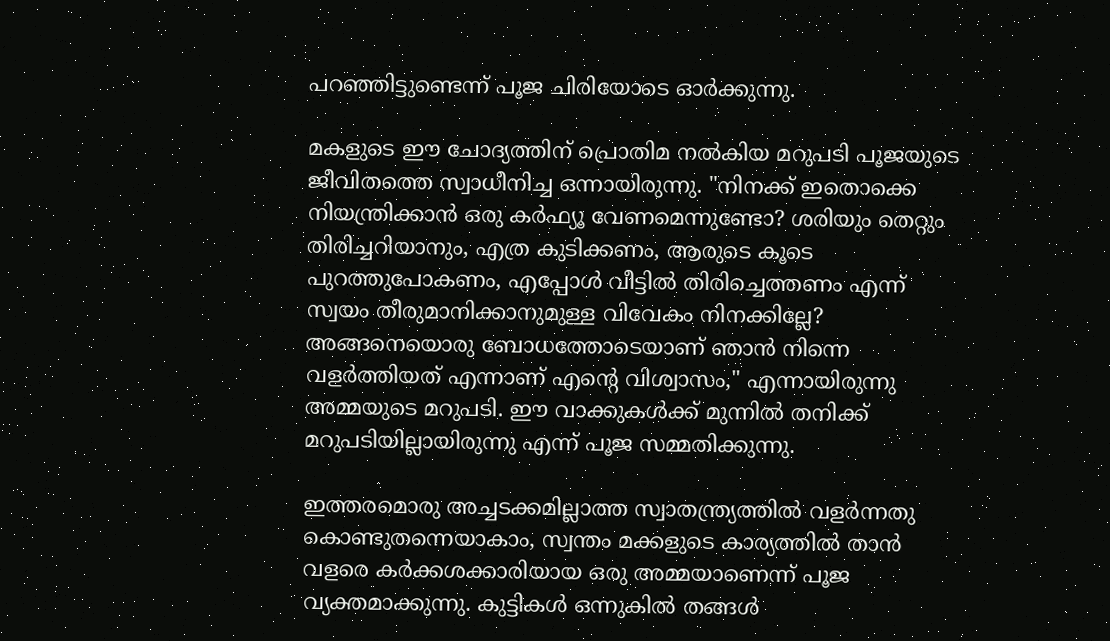പറഞ്ഞിട്ടുണ്ടെന്ന് പൂജ ചിരിയോടെ ഓർക്കുന്നു.

മകളുടെ ഈ ചോദ്യത്തിന് പ്രൊതിമ നൽകിയ മറുപടി പൂജയുടെ ജീവിതത്തെ സ്വാധീനിച്ച ഒന്നായിരുന്നു. "നിനക്ക് ഇതൊക്കെ നിയന്ത്രിക്കാൻ ഒരു കർഫ്യൂ വേണമെന്നുണ്ടോ? ശരിയും തെറ്റും തിരിച്ചറിയാനും, എത്ര കുടിക്കണം, ആരുടെ കൂടെ പുറത്തുപോകണം, എപ്പോൾ വീട്ടിൽ തിരിച്ചെത്തണം എന്ന് സ്വയം തീരുമാനിക്കാനുമുള്ള വിവേകം നിനക്കില്ലേ? അങ്ങനെയൊരു ബോധത്തോടെയാണ് ഞാൻ നിന്നെ വളർത്തിയത് എന്നാണ് എന്റെ വിശ്വാസം," എന്നായിരുന്നു അമ്മയുടെ മറുപടി. ഈ വാക്കുകൾക്ക് മുന്നിൽ തനിക്ക് മറുപടിയില്ലായിരുന്നു എന്ന് പൂജ സമ്മതിക്കുന്നു.

ഇത്തരമൊരു അച്ചടക്കമില്ലാത്ത സ്വാതന്ത്ര്യത്തിൽ വളർന്നതു കൊണ്ടുതന്നെയാകാം, സ്വന്തം മക്കളുടെ കാര്യത്തിൽ താൻ വളരെ കർക്കശക്കാരിയായ ഒരു അമ്മയാണെന്ന് പൂജ വ്യക്തമാക്കുന്നു. കുട്ടികൾ ഒന്നുകിൽ തങ്ങൾ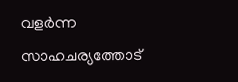വളർന്ന സാഹചര്യത്തോട്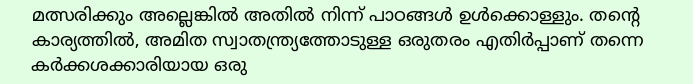മത്സരിക്കും അല്ലെങ്കിൽ അതിൽ നിന്ന് പാഠങ്ങൾ ഉൾക്കൊള്ളും. തന്റെ കാര്യത്തിൽ, അമിത സ്വാതന്ത്ര്യത്തോടുള്ള ഒരുതരം എതിർപ്പാണ് തന്നെ കർക്കശക്കാരിയായ ഒരു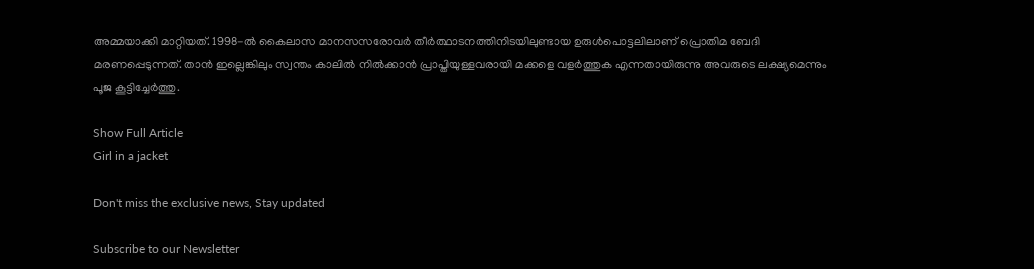അമ്മയാക്കി മാറ്റിയത്. 1998-ൽ കൈലാസ മാനസസരോവർ തീർത്ഥാടനത്തിനിടയിലുണ്ടായ ഉരുൾപൊട്ടലിലാണ് പ്രൊതിമ ബേദി മരണപ്പെടുന്നത്. താൻ ഇല്ലെങ്കിലും സ്വന്തം കാലിൽ നിൽക്കാൻ പ്രാപ്തിയുള്ളവരായി മക്കളെ വളർത്തുക എന്നതായിരുന്നു അവരുടെ ലക്ഷ്യമെന്നും പൂജ കൂട്ടിച്ചേർത്തു.

Show Full Article
Girl in a jacket

Don't miss the exclusive news, Stay updated

Subscribe to our Newsletter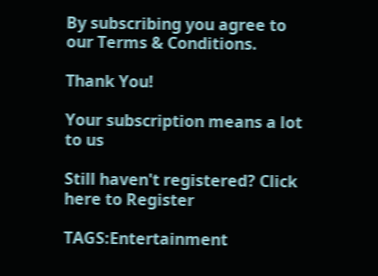By subscribing you agree to our Terms & Conditions.

Thank You!

Your subscription means a lot to us

Still haven't registered? Click here to Register

TAGS:Entertainment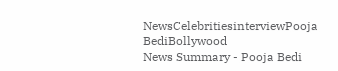NewsCelebritiesinterviewPooja BediBollywood
News Summary - Pooja Bedi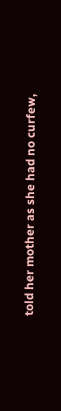told her mother as she had no curfew,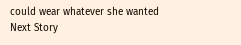could wear whatever she wanted
Next Story